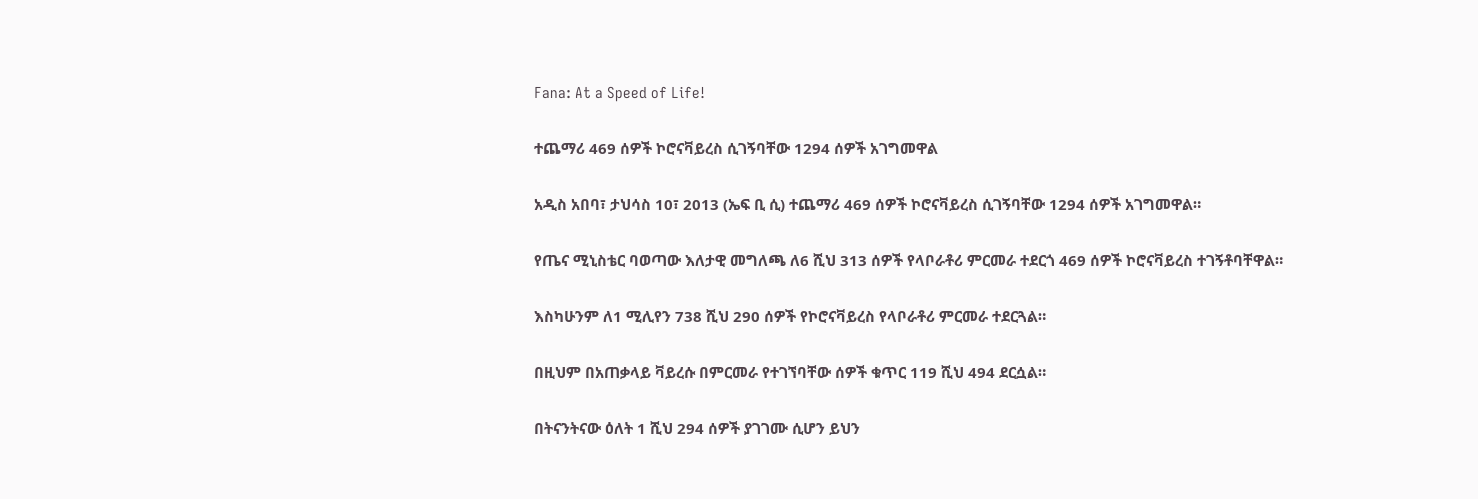Fana: At a Speed of Life!

ተጨማሪ 469 ሰዎች ኮሮናቫይረስ ሲገኝባቸው 1294 ሰዎች አገግመዋል

አዲስ አበባ፣ ታህሳስ 10፣ 2013 (ኤፍ ቢ ሲ) ተጨማሪ 469 ሰዎች ኮሮናቫይረስ ሲገኝባቸው 1294 ሰዎች አገግመዋል።

የጤና ሚኒስቴር ባወጣው እለታዊ መግለጫ ለ6 ሺህ 313 ሰዎች የላቦራቶሪ ምርመራ ተደርጎ 469 ሰዎች ኮሮናቫይረስ ተገኝቶባቸዋል።

እስካሁንም ለ1 ሚሊየን 738 ሺህ 290 ሰዎች የኮሮናቫይረስ የላቦራቶሪ ምርመራ ተደርጓል።

በዚህም በአጠቃላይ ቫይረሱ በምርመራ የተገኘባቸው ሰዎች ቁጥር 119 ሺህ 494 ደርሷል።

በትናንትናው ዕለት 1 ሺህ 294 ሰዎች ያገገሙ ሲሆን ይህን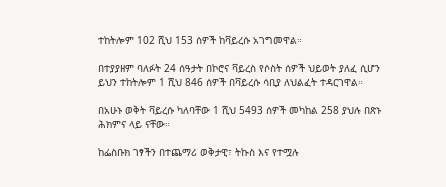ተከትሎም 102 ሺህ 153 ሰዎች ከቫይረሱ አገግመዋል።

በተያያዘም ባለፉት 24 ሰዓታት በኮሮና ቫይረስ የሶስት ሰዎች ህይወት ያለፈ ሲሆን ይህን ተከትሎም 1 ሺህ 846 ሰዎች በቫይረሱ ሳቢያ ለህልፈት ተዳርገዋል።

በአሁኑ ወቅት ቫይረሱ ካለባቸው 1 ሺህ 5493 ሰዎች መካከል 258 ያህሉ በጽኑ ሕክምና ላይ ናቸው።

ከፌስቡክ ገፃችን በተጨማሪ ወቅታዊ፣ ትኩስ እና የተሟሉ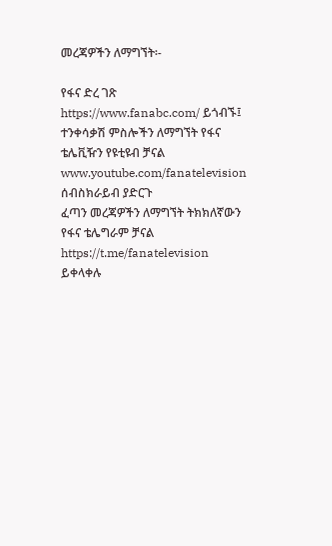መረጃዎችን ለማግኘት፡-

የፋና ድረ ገጽ https://www.fanabc.com/ ይጎብኙ፤
ተንቀሳቃሽ ምስሎችን ለማግኘት የፋና ቴሌቪዥን የዩቲዩብ ቻናል www.youtube.com/fanatelevision ሰብስክራይብ ያድርጉ
ፈጣን መረጃዎችን ለማግኘት ትክክለኛውን የፋና ቴሌግራም ቻናል https://t.me/fanatelevision ይቀላቀሉ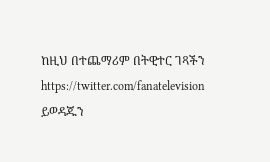ከዚህ በተጨማሪም በትዊተር ገጻችን https://twitter.com/fanatelevision ይወዳጁን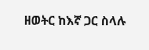ዘወትር ከእኛ ጋር ስላሉ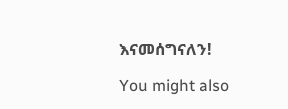እናመሰግናለን!

You might also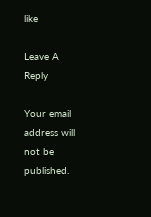like

Leave A Reply

Your email address will not be published.